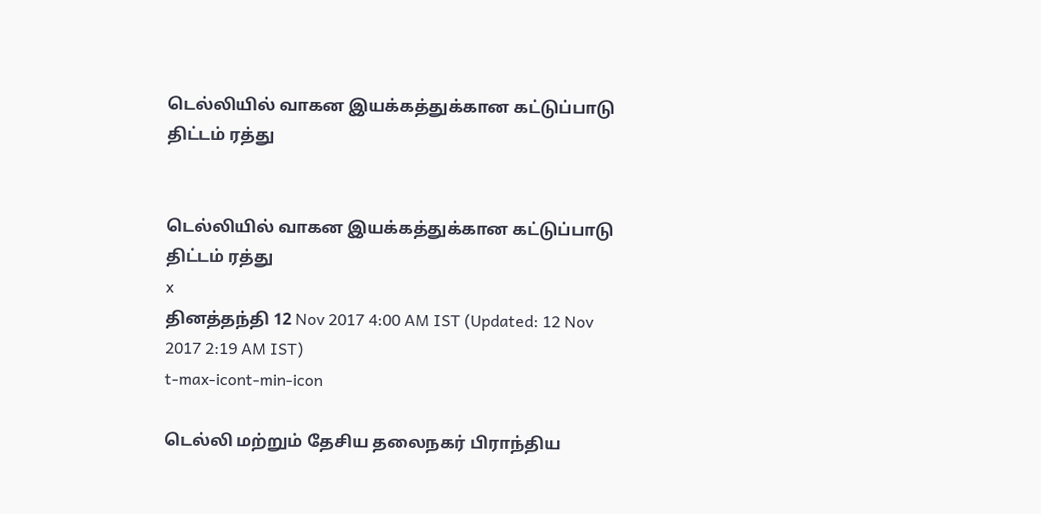டெல்லியில் வாகன இயக்கத்துக்கான கட்டுப்பாடு திட்டம் ரத்து


டெல்லியில் வாகன இயக்கத்துக்கான கட்டுப்பாடு திட்டம் ரத்து
x
தினத்தந்தி 12 Nov 2017 4:00 AM IST (Updated: 12 Nov 2017 2:19 AM IST)
t-max-icont-min-icon

டெல்லி மற்றும் தேசிய தலைநகர் பிராந்திய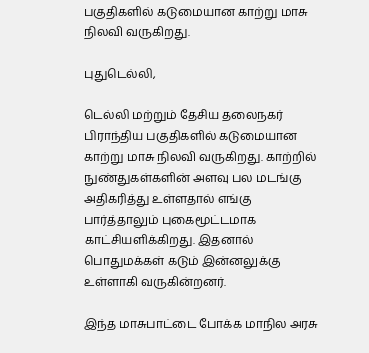பகுதிகளில் கடுமையான காற்று மாசு நிலவி வருகிறது.

புதுடெல்லி,

டெல்லி மற்றும் தேசிய தலைநகர் பிராந்திய பகுதிகளில் கடுமையான காற்று மாசு நிலவி வருகிறது. காற்றில் நுண்துகள்களின் அளவு பல மடங்கு அதிகரித்து உள்ளதால் எங்கு பார்த்தாலும் புகைமூட்டமாக காட்சியளிக்கிறது. இதனால் பொதுமக்கள் கடும் இன்னலுக்கு உள்ளாகி வருகின்றனர்.

இந்த மாசுபாட்டை போக்க மாநில அரசு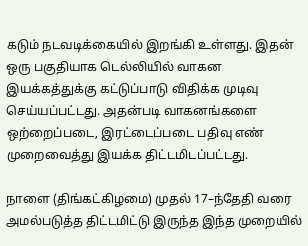கடும் நடவடிக்கையில் இறங்கி உள்ளது. இதன் ஒரு பகுதியாக டெல்லியில் வாகன இயக்கத்துக்கு கட்டுப்பாடு விதிக்க முடிவு செய்யப்பட்டது. அதன்படி வாகனங்களை ஒற்றைப்படை, இரட்டைப்படை பதிவு எண் முறைவைத்து இயக்க திட்டமிடப்பட்டது.

நாளை (திங்கட்கிழமை) முதல் 17–ந்தேதி வரை அமல்படுத்த திட்டமிட்டு இருந்த இந்த முறையில்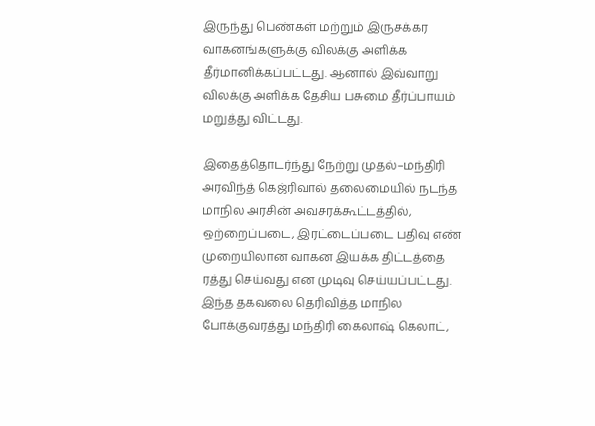இருந்து பெண்கள் மற்றும் இருசக்கர வாகனங்களுக்கு விலக்கு அளிக்க தீர்மானிக்கப்பட்டது. ஆனால் இவ்வாறு விலக்கு அளிக்க தேசிய பசுமை தீர்ப்பாயம் மறுத்து விட்டது.

இதைத்தொடர்ந்து நேற்று முதல்–மந்திரி அரவிந்த் கெஜ்ரிவால் தலைமையில் நடந்த மாநில அரசின் அவசரக்கூட்டத்தில், ஒற்றைப்படை, இரட்டைப்படை பதிவு எண் முறையிலான வாகன இயக்க திட்டத்தை ரத்து செய்வது என முடிவு செய்யப்பட்டது. இந்த தகவலை தெரிவித்த மாநில போக்குவரத்து மந்திரி கைலாஷ் கெலாட்,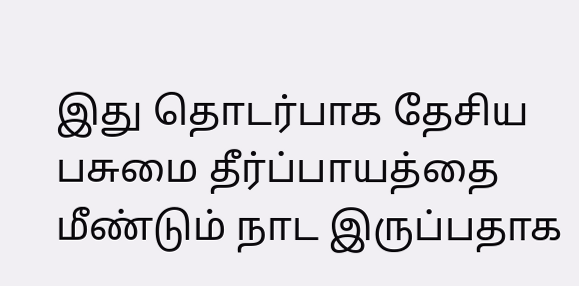இது தொடர்பாக தேசிய பசுமை தீர்ப்பாயத்தை மீண்டும் நாட இருப்பதாக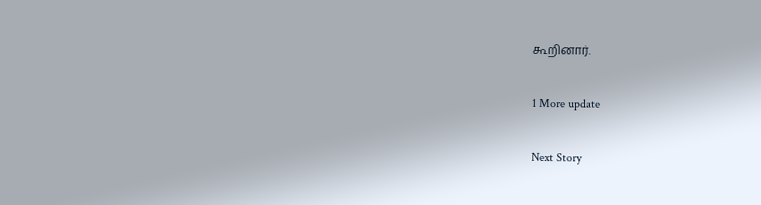கூறினார்.

1 More update

Next Story